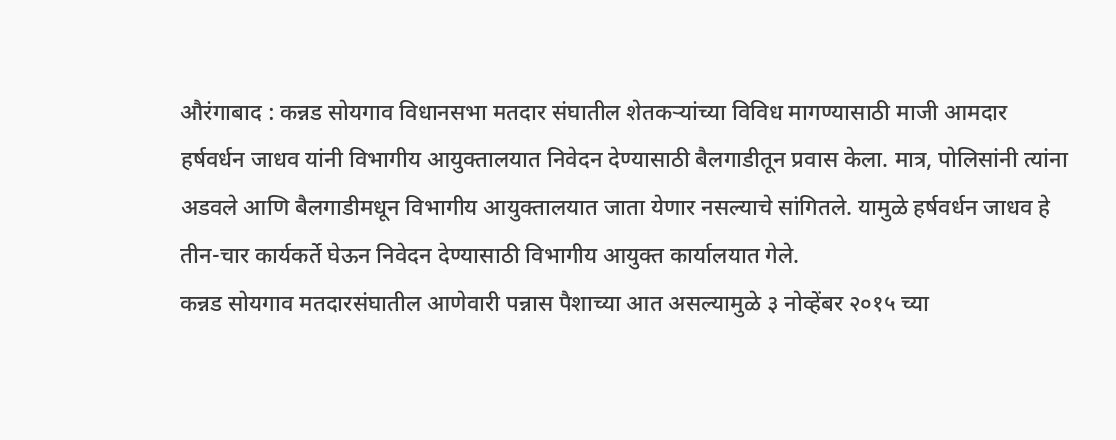औरंगाबाद : कन्नड सोयगाव विधानसभा मतदार संघातील शेतकऱ्यांच्या विविध मागण्यासाठी माजी आमदार हर्षवर्धन जाधव यांनी विभागीय आयुक्तालयात निवेदन देण्यासाठी बैलगाडीतून प्रवास केला. मात्र, पोलिसांनी त्यांना अडवले आणि बैलगाडीमधून विभागीय आयुक्तालयात जाता येणार नसल्याचे सांगितले. यामुळे हर्षवर्धन जाधव हे तीन-चार कार्यकर्ते घेऊन निवेदन देण्यासाठी विभागीय आयुक्त कार्यालयात गेले.
कन्नड सोयगाव मतदारसंघातील आणेवारी पन्नास पैशाच्या आत असल्यामुळे ३ नोव्हेंबर २०१५ च्या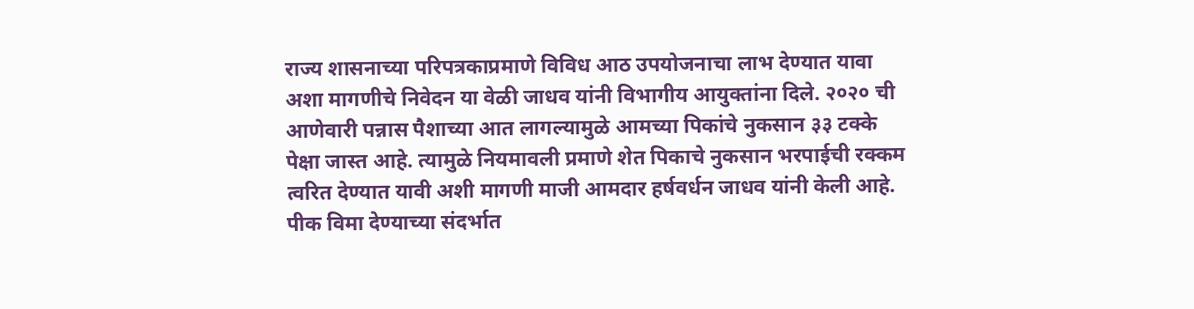राज्य शासनाच्या परिपत्रकाप्रमाणे विविध आठ उपयोजनाचा लाभ देण्यात यावा अशा मागणीचे निवेदन या वेळी जाधव यांनी विभागीय आयुक्तांना दिले. २०२० ची आणेवारी पन्नास पैशाच्या आत लागल्यामुळे आमच्या पिकांचे नुकसान ३३ टक्के पेक्षा जास्त आहे. त्यामुळे नियमावली प्रमाणे शेत पिकाचे नुकसान भरपाईची रक्कम त्वरित देण्यात यावी अशी मागणी माजी आमदार हर्षवर्धन जाधव यांनी केली आहे.
पीक विमा देण्याच्या संदर्भात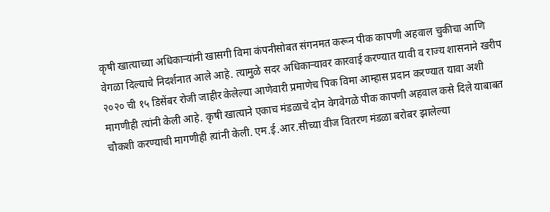कृषी खात्याच्या अधिकाऱ्यांनी खासगी विमा कंपनीसोबत संगनमत करून पीक कापणी अहवाल चुकीचा आणि वेगळा दिल्याचे निदर्शनात आले आहे. त्यामुळे सदर अधिकाऱ्यावर कारवाई करण्यात यावी व राज्य शासनाने खरीप २०२० ची १५ डिसेंबर रोजी जाहीर केलेल्या आणेवारी प्रमाणेच पिक विमा आम्हास प्रदान करण्यात यावा अशी मागणीही त्यांनी केली आहे. कृषी खात्याने एकाच मंडळाचे दोन वेगवेगळे पीक कापणी अहवाल कसे दिले याबाबत चौकशी करण्याची मागणीही त्यांनी केली. एम.ई.आर.सीच्या वीज वितरण मंडळा बरोबर झालेल्या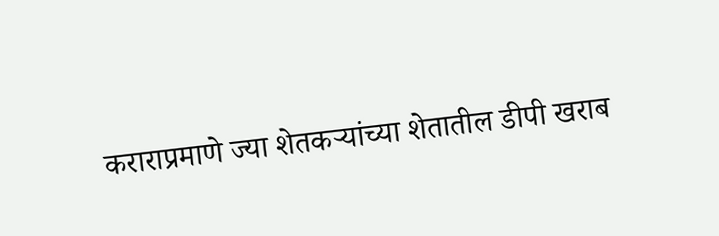कराराप्रमाणे ज्या शेतकऱ्यांच्या शेतातील डीपी खराब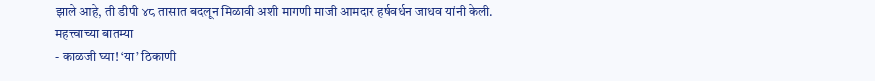झाले आहे, ती डीपी ४८ तासात बदलून मिळावी अशी मागणी माजी आमदार हर्षवर्धन जाधव यांनी केली.
महत्त्वाच्या बातम्या
- काळजी घ्या! ‘या’ ठिकाणी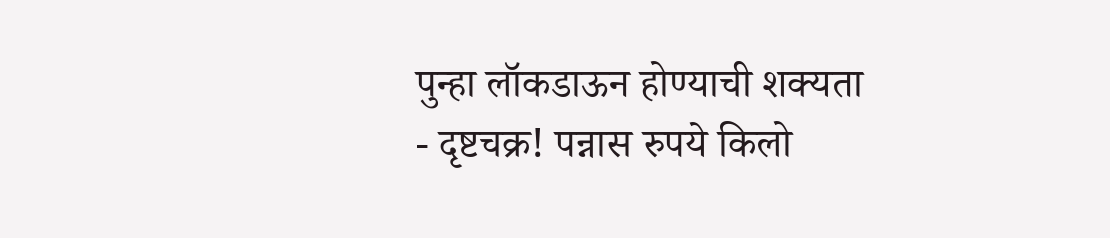पुन्हा लॉकडाऊन होण्याची शक्यता
- दृष्टचक्र! पन्नास रुपये किलो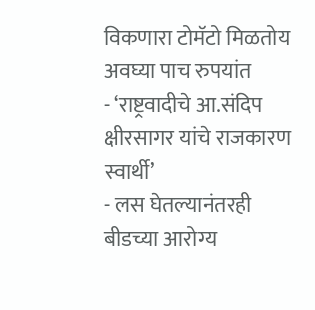विकणारा टोमॅटो मिळतोय अवघ्या पाच रुपयांत
- ‘राष्ट्रवादीचे आ.संदिप क्षीरसागर यांचे राजकारण स्वार्थी’
- लस घेतल्यानंतरही बीडच्या आरोग्य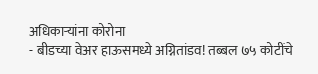अधिकाऱ्यांना कोरोना
- बीडच्या वेअर हाऊसमध्ये अग्नितांडव! तब्बल ७५ कोटींचे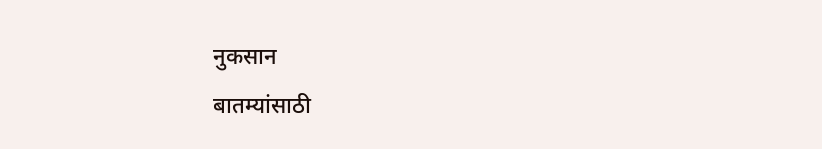नुकसान
बातम्यांसाठी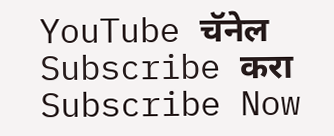YouTube चॅनेल Subscribe करा
Subscribe Now